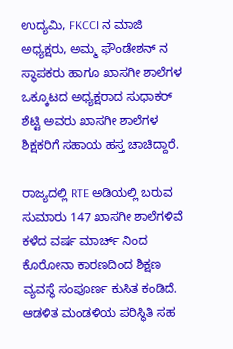ಉದ್ಯಮಿ, FKCCI ನ ಮಾಜಿ ಅಧ್ಯಕ್ಷರು, ಅಮ್ಮ ಫೌಂಡೇಶನ್ ನ ಸ್ಥಾಪಕರು ಹಾಗೂ ಖಾಸಗೀ ಶಾಲೆಗಳ ಒಕ್ಕೂಟದ ಅಧ್ಯಕ್ಷರಾದ ಸುಧಾಕರ್ ಶೆಟ್ಟಿ ಅವರು ಖಾಸಗೀ ಶಾಲೆಗಳ ಶಿಕ್ಷಕರಿಗೆ ಸಹಾಯ ಹಸ್ತ ಚಾಚಿದ್ದಾರೆ.

ರಾಜ್ಯದಲ್ಲಿ RTE ಅಡಿಯಲ್ಲಿ ಬರುವ ಸುಮಾರು 147 ಖಾಸಗೀ ಶಾಲೆಗಳಿವೆ ಕಳೆದ ವರ್ಷ ಮಾರ್ಚ್ ನಿಂದ ಕೊರೋನಾ ಕಾರಣದಿಂದ ಶಿಕ್ಷಣ ವ್ಯವಸ್ಥೆ ಸಂಪೂರ್ಣ ಕುಸಿತ ಕಂಡಿದೆ. ಆಡಳಿತ ಮಂಡಳಿಯ ಪರಿಸ್ಥಿತಿ ಸಹ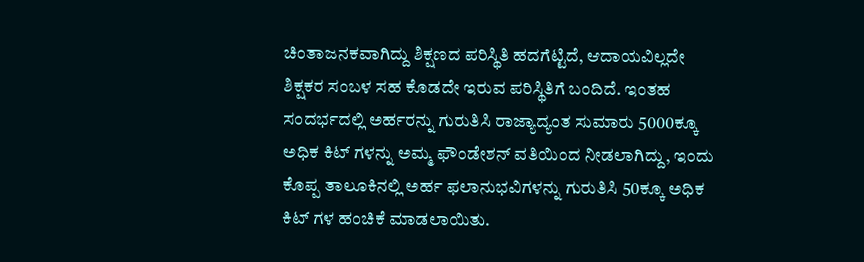ಚಿಂತಾಜನಕವಾಗಿದ್ದು ಶಿಕ್ಷಣದ ಪರಿಸ್ಥಿತಿ ಹದಗೆಟ್ಟಿದೆ, ಆದಾಯವಿಲ್ಲದೇ ಶಿಕ್ಷಕರ ಸಂಬಳ ಸಹ ಕೊಡದೇ ಇರುವ ಪರಿಸ್ಥಿತಿಗೆ ಬಂದಿದೆ. ಇಂತಹ ಸಂದರ್ಭದಲ್ಲಿ ಅರ್ಹರನ್ನು ಗುರುತಿಸಿ ರಾಜ್ಯಾದ್ಯಂತ ಸುಮಾರು 5000ಕ್ಕೂ ಅಧಿಕ ಕಿಟ್ ಗಳನ್ನು ಅಮ್ಮ ಫೌಂಡೇಶನ್ ವತಿಯಿಂದ ನೀಡಲಾಗಿದ್ದು, ಇಂದು ಕೊಪ್ಪ ತಾಲೂಕಿನಲ್ಲಿ ಅರ್ಹ ಫಲಾನುಭವಿಗಳನ್ನು ಗುರುತಿಸಿ 50ಕ್ಕೂ ಅಧಿಕ ಕಿಟ್ ಗಳ ಹಂಚಿಕೆ ಮಾಡಲಾಯಿತು.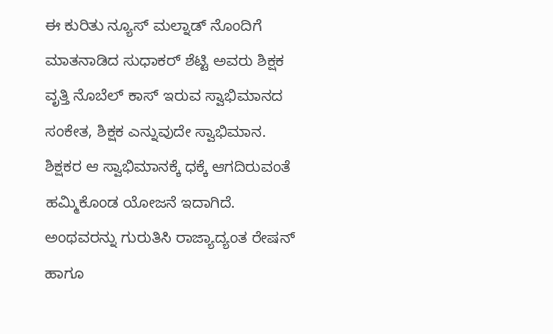ಈ ಕುರಿತು ನ್ಯೂಸ್ ಮಲ್ನಾಡ್ ನೊಂದಿಗೆ ಮಾತನಾಡಿದ ಸುಧಾಕರ್ ಶೆಟ್ಟಿ ಅವರು ಶಿಕ್ಷಕ ವೃತ್ತಿ ನೊಬೆಲ್ ಕಾಸ್ ಇರುವ ಸ್ವಾಭಿಮಾನದ ಸಂಕೇತ, ಶಿಕ್ಷಕ ಎನ್ನುವುದೇ ಸ್ವಾಭಿಮಾನ. ಶಿಕ್ಷಕರ ಆ ಸ್ವಾಭಿಮಾನಕ್ಕೆ ಧಕ್ಕೆ ಆಗದಿರುವಂತೆ ಹಮ್ಮಿಕೊಂಡ ಯೋಜನೆ ಇದಾಗಿದೆ. ಅಂಥವರನ್ನು ಗುರುತಿಸಿ ರಾಜ್ಯಾದ್ಯಂತ ರೇಷನ್ ಹಾಗೂ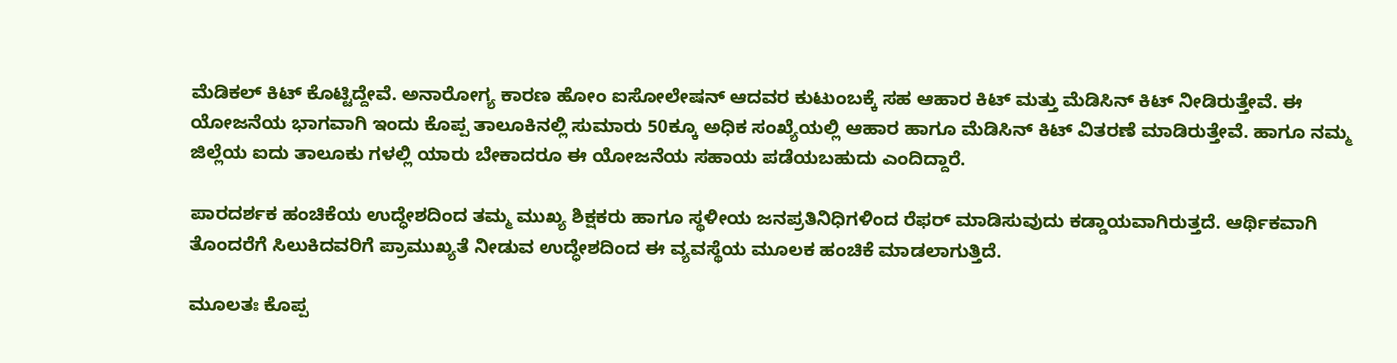ಮೆಡಿಕಲ್ ಕಿಟ್ ಕೊಟ್ಟಿದ್ದೇವೆ. ಅನಾರೋಗ್ಯ ಕಾರಣ ಹೋಂ ಐಸೋಲೇಷನ್ ಆದವರ ಕುಟುಂಬಕ್ಕೆ ಸಹ ಆಹಾರ ಕಿಟ್ ಮತ್ತು ಮೆಡಿಸಿನ್ ಕಿಟ್ ನೀಡಿರುತ್ತೇವೆ. ಈ ಯೋಜನೆಯ ಭಾಗವಾಗಿ ಇಂದು ಕೊಪ್ಪ ತಾಲೂಕಿನಲ್ಲಿ ಸುಮಾರು 50ಕ್ಕೂ ಅಧಿಕ ಸಂಖ್ಯೆಯಲ್ಲಿ ಆಹಾರ ಹಾಗೂ ಮೆಡಿಸಿನ್ ಕಿಟ್ ವಿತರಣೆ ಮಾಡಿರುತ್ತೇವೆ. ಹಾಗೂ ನಮ್ಮ ಜಿಲ್ಲೆಯ ಐದು ತಾಲೂಕು ಗಳಲ್ಲಿ ಯಾರು ಬೇಕಾದರೂ ಈ ಯೋಜನೆಯ ಸಹಾಯ ಪಡೆಯಬಹುದು ಎಂದಿದ್ದಾರೆ.

ಪಾರದರ್ಶಕ ಹಂಚಿಕೆಯ ಉದ್ಧೇಶದಿಂದ ತಮ್ಮ ಮುಖ್ಯ ಶಿಕ್ಷಕರು ಹಾಗೂ ಸ್ಥಳೀಯ ಜನಪ್ರತಿನಿಧಿಗಳಿಂದ ರೆಫರ್ ಮಾಡಿಸುವುದು ಕಡ್ಡಾಯವಾಗಿರುತ್ತದೆ. ಆರ್ಥಿಕವಾಗಿ ತೊಂದರೆಗೆ ಸಿಲುಕಿದವರಿಗೆ ಪ್ರಾಮುಖ್ಯತೆ ನೀಡುವ ಉದ್ಧೇಶದಿಂದ ಈ ವ್ಯವಸ್ಥೆಯ ಮೂಲಕ ಹಂಚಿಕೆ ಮಾಡಲಾಗುತ್ತಿದೆ.

ಮೂಲತಃ ಕೊಪ್ಪ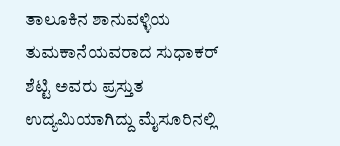ತಾಲೂಕಿನ ಶಾನುವಳ್ಳಿಯ ತುಮಕಾನೆಯವರಾದ ಸುಧಾಕರ್ ಶೆಟ್ಟಿ ಅವರು ಪ್ರಸ್ತುತ ಉದ್ಯಮಿಯಾಗಿದ್ದು ಮೈಸೂರಿನಲ್ಲಿ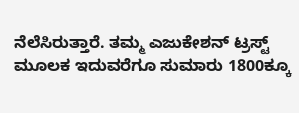ನೆಲೆಸಿರುತ್ತಾರೆ. ತಮ್ಮ ಎಜುಕೇಶನ್ ಟ್ರಸ್ಟ್ ಮೂಲಕ ಇದುವರೆಗೂ ಸುಮಾರು 1800ಕ್ಕೂ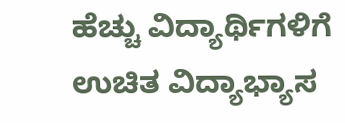ಹೆಚ್ಚು ವಿದ್ಯಾರ್ಥಿಗಳಿಗೆ ಉಚಿತ ವಿದ್ಯಾಭ್ಯಾಸ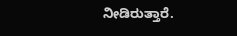ನೀಡಿರುತ್ತಾರೆ.